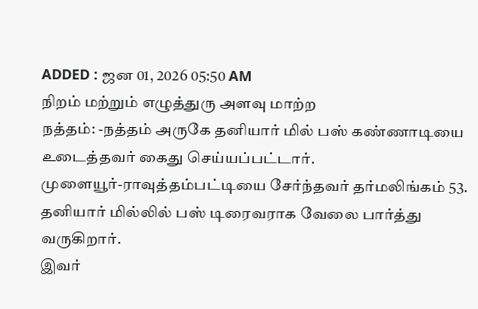ADDED : ஜன 01, 2026 05:50 AM
நிறம் மற்றும் எழுத்துரு அளவு மாற்ற
நத்தம்: -நத்தம் அருகே தனியார் மில் பஸ் கண்ணாடியை உடைத்தவர் கைது செய்யப்பட்டார்.
முளையூர்-ராவுத்தம்பட்டியை சேர்ந்தவர் தர்மலிங்கம் 53. தனியார் மில்லில் பஸ் டிரைவராக வேலை பார்த்து வருகிறார்.
இவர்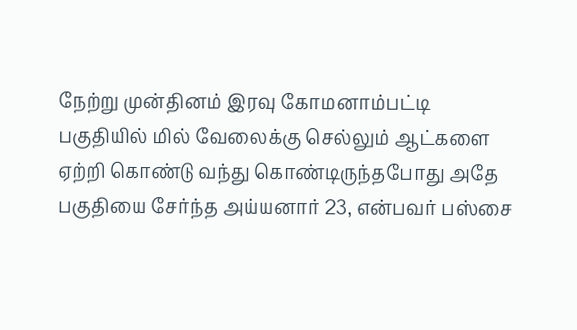நேற்று முன்தினம் இரவு கோமனாம்பட்டி பகுதியில் மில் வேலைக்கு செல்லும் ஆட்களை ஏற்றி கொண்டு வந்து கொண்டிருந்தபோது அதே பகுதியை சேர்ந்த அய்யனார் 23, என்பவர் பஸ்சை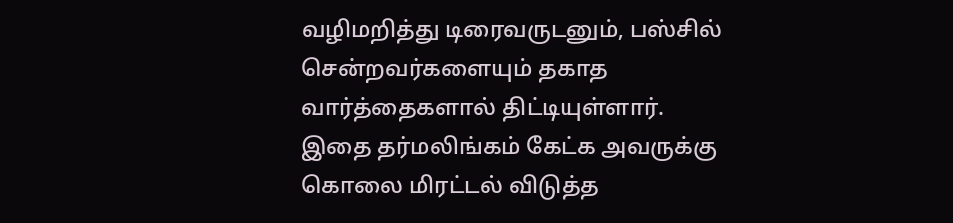வழிமறித்து டிரைவருடனும், பஸ்சில் சென்றவர்களையும் தகாத வார்த்தைகளால் திட்டியுள்ளார்.
இதை தர்மலிங்கம் கேட்க அவருக்கு கொலை மிரட்டல் விடுத்த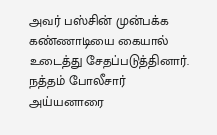அவர் பஸ்சின் முன்பக்க கண்ணாடியை கையால் உடைத்து சேதப்படுத்தினார்.
நத்தம் போலீசார் அய்யனாரை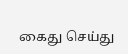கைது செய்து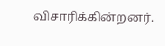விசாரிக்கின்றனர்.